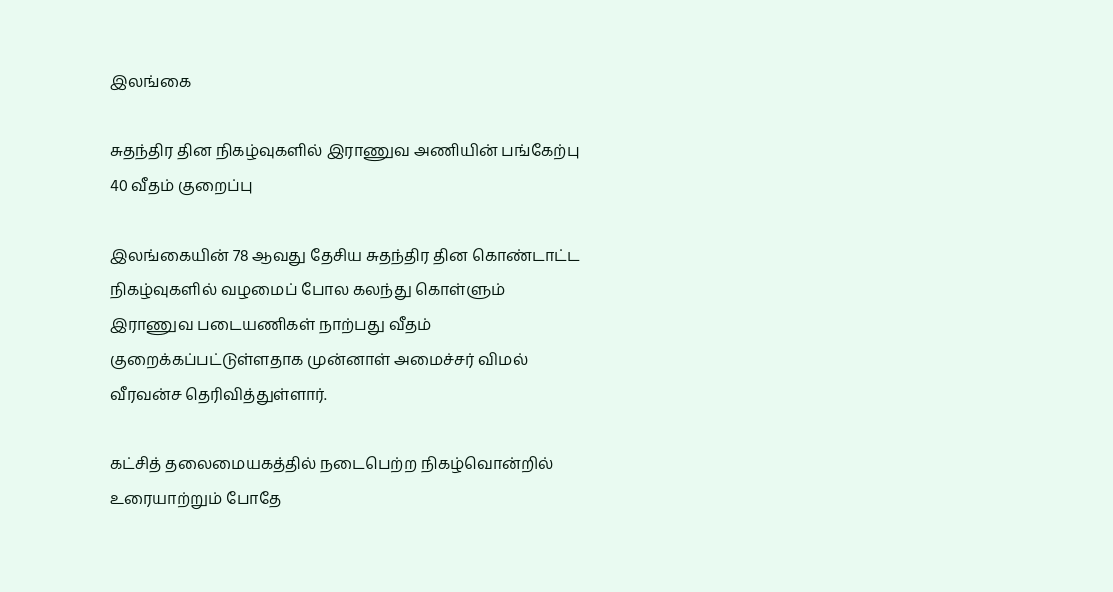இலங்கை

சுதந்திர தின நிகழ்வுகளில் இராணுவ அணியின் பங்கேற்பு 40 வீதம் குறைப்பு

இலங்கையின் 78 ஆவது தேசிய சுதந்திர தின கொண்டாட்ட நிகழ்வுகளில் வழமைப் போல கலந்து கொள்ளும் இராணுவ படையணிகள் நாற்பது வீதம் குறைக்கப்பட்டுள்ளதாக முன்னாள் அமைச்சர் விமல் வீரவன்ச தெரிவித்துள்ளார்.

கட்சித் தலைமையகத்தில் நடைபெற்ற நிகழ்வொன்றில் உரையாற்றும் போதே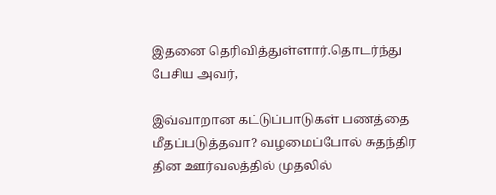இதனை தெரிவித்துள்ளார்.தொடர்ந்து பேசிய அவர்,

இவ்வாறான கட்டுப்பாடுகள் பணத்தை மீதப்படுத்தவா? வழமைப்போல் சுதந்திர தின ஊர்வலத்தில் முதலில்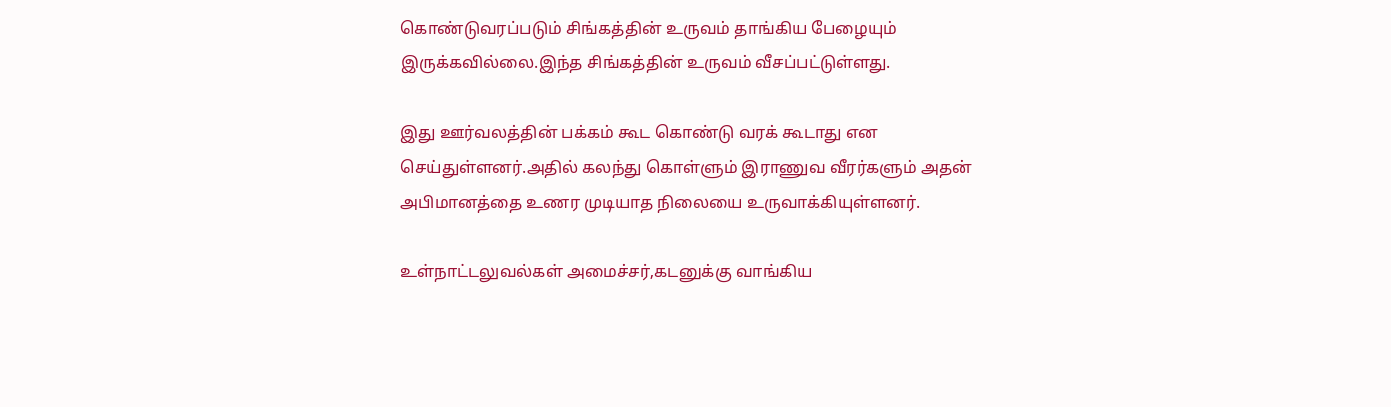கொண்டுவரப்படும் சிங்கத்தின் உருவம் தாங்கிய பேழையும் இருக்கவில்லை.இந்த சிங்கத்தின் உருவம் வீசப்பட்டுள்ளது.

இது ஊர்வலத்தின் பக்கம் கூட கொண்டு வரக் கூடாது என செய்துள்ளனர்.அதில் கலந்து கொள்ளும் இராணுவ வீரர்களும் அதன் அபிமானத்தை உணர முடியாத நிலையை உருவாக்கியுள்ளனர்.

உள்நாட்டலுவல்கள் அமைச்சர்,கடனுக்கு வாங்கிய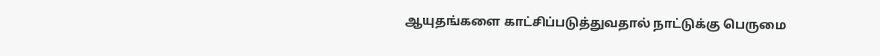ஆயுதங்களை காட்சிப்படுத்துவதால் நாட்டுக்கு பெருமை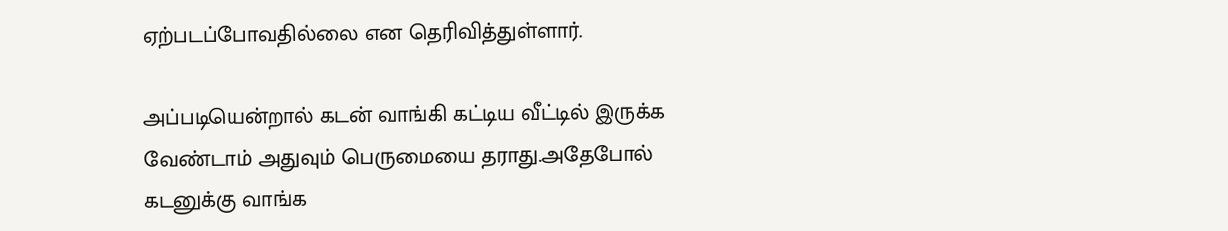ஏற்படப்போவதில்லை என தெரிவித்துள்ளார்.

அப்படியென்றால் கடன் வாங்கி கட்டிய வீட்டில் இருக்க வேண்டாம் அதுவும் பெருமையை தராது.அதேபோல் கடனுக்கு வாங்க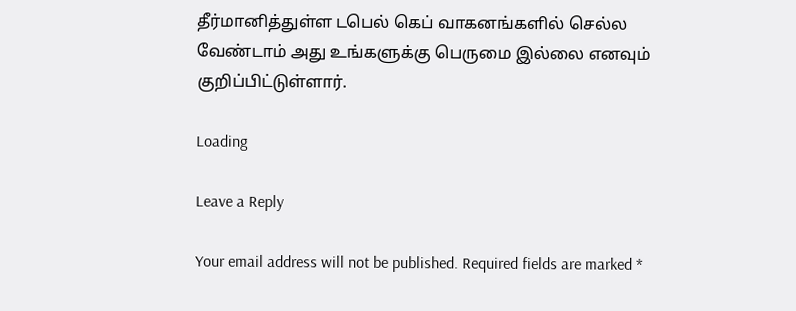தீர்மானித்துள்ள டபெல் கெப் வாகனங்களில் செல்ல வேண்டாம் அது உங்களுக்கு பெருமை இல்லை எனவும் குறிப்பிட்டுள்ளார்.

Loading

Leave a Reply

Your email address will not be published. Required fields are marked *